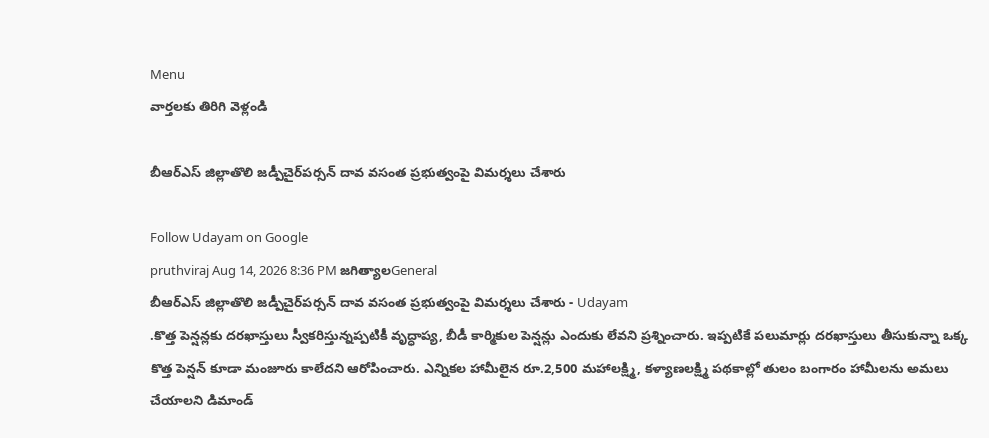Menu
వార్తలకు తిరిగి వెళ్లండి

బీఆర్‌ఎస్ జిల్లాతొలి జడ్పీచైర్‌పర్సన్ దావ వసంత ప్రభుత్వంపై విమర్శలు చేశారు

Follow Udayam on Google
pruthviraj Aug 14, 2026 8:36 PM జగిత్యాలGeneral
బీఆర్‌ఎస్ జిల్లాతొలి జడ్పీచైర్‌పర్సన్ దావ వసంత ప్రభుత్వంపై విమర్శలు చేశారు - Udayam
.కొత్త పెన్షన్లకు దరఖాస్తులు స్వీకరిస్తున్నప్పటికీ వృద్ధాప్య, బీడీ కార్మికుల పెన్షన్లు ఎందుకు లేవని ప్రశ్నించారు. ఇప్పటికే పలుమార్లు దరఖాస్తులు తీసుకున్నా ఒక్క కొత్త పెన్షన్ కూడా మంజూరు కాలేదని ఆరోపించారు. ఎన్నికల హామీలైన రూ.2,500 మహాలక్ష్మి, కళ్యాణలక్ష్మి పథకాల్లో తులం బంగారం హామీలను అమలు చేయాలని డిమాండ్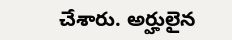చేశారు. అర్హులైన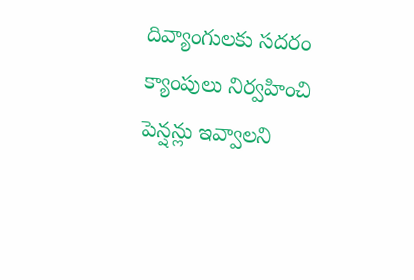దివ్యాంగులకు సదరం క్యాంపులు నిర్వహించి పెన్షన్లు ఇవ్వాలని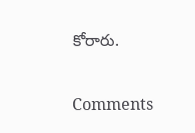కోరారు.

Comments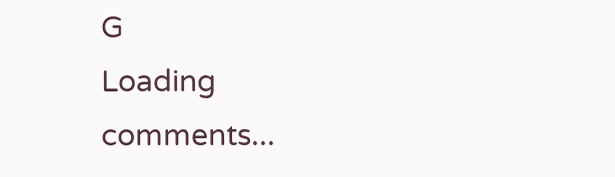G
Loading comments...